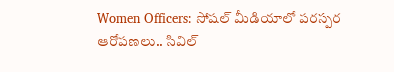Women Officers: సోషల్ మీడియాలో పరస్పర ఆరోపణలు.. సివిల్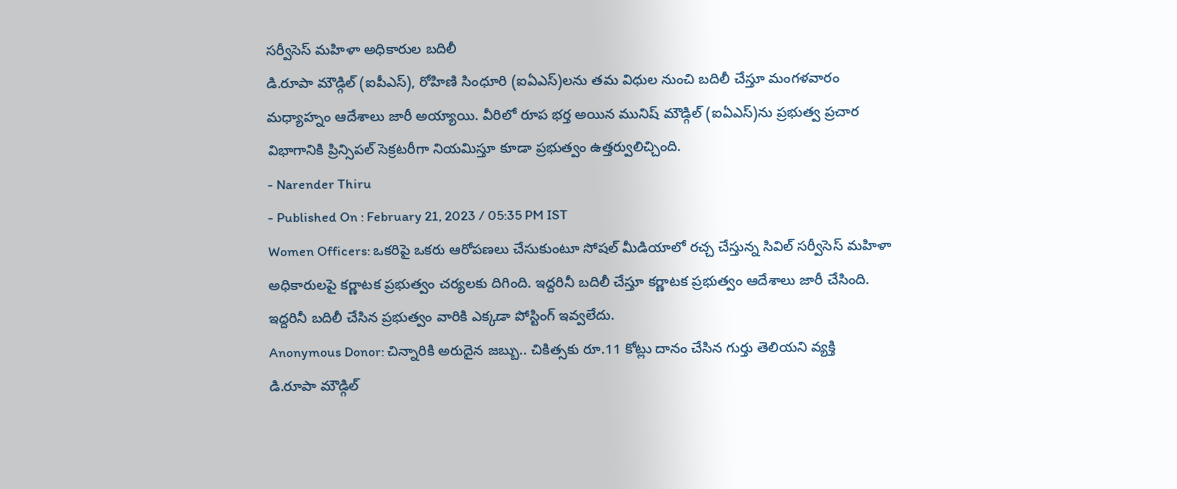సర్వీసెస్ మహిళా అధికారుల బదిలీ
డి.రూపా మౌడ్గిల్ (ఐపీఎస్), రోహిణి సింధూరి (ఐఏఎస్)లను తమ విధుల నుంచి బదిలీ చేస్తూ మంగళవారం మధ్యాహ్నం ఆదేశాలు జారీ అయ్యాయి. వీరిలో రూప భర్త అయిన మునిష్ మౌడ్గిల్ (ఐఏఎస్)ను ప్రభుత్వ ప్రచార విభాగానికి ప్రిన్సిపల్ సెక్రటరీగా నియమిస్తూ కూడా ప్రభుత్వం ఉత్తర్వులిచ్చింది.
- Narender Thiru
- Published On : February 21, 2023 / 05:35 PM IST
Women Officers: ఒకరిపై ఒకరు ఆరోపణలు చేసుకుంటూ సోషల్ మీడియాలో రచ్చ చేస్తున్న సివిల్ సర్వీసెస్ మహిళా అధికారులపై కర్ణాటక ప్రభుత్వం చర్యలకు దిగింది. ఇద్దరినీ బదిలీ చేస్తూ కర్ణాటక ప్రభుత్వం ఆదేశాలు జారీ చేసింది. ఇద్దరినీ బదిలీ చేసిన ప్రభుత్వం వారికి ఎక్కడా పోస్టింగ్ ఇవ్వలేదు.
Anonymous Donor: చిన్నారికి అరుదైన జబ్బు.. చికిత్సకు రూ.11 కోట్లు దానం చేసిన గుర్తు తెలియని వ్యక్తి
డి.రూపా మౌడ్గిల్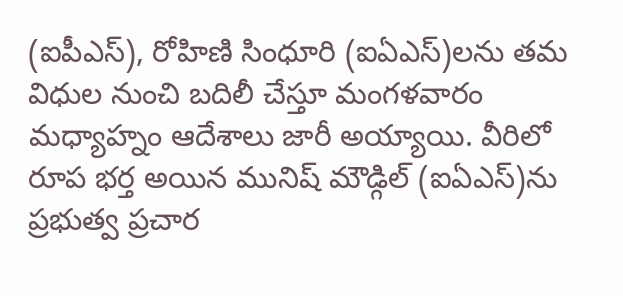(ఐపీఎస్), రోహిణి సింధూరి (ఐఏఎస్)లను తమ విధుల నుంచి బదిలీ చేస్తూ మంగళవారం మధ్యాహ్నం ఆదేశాలు జారీ అయ్యాయి. వీరిలో రూప భర్త అయిన మునిష్ మౌడ్గిల్ (ఐఏఎస్)ను ప్రభుత్వ ప్రచార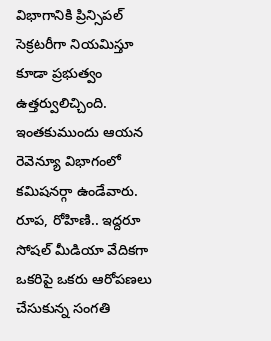విభాగానికి ప్రిన్సిపల్ సెక్రటరీగా నియమిస్తూ కూడా ప్రభుత్వం ఉత్తర్వులిచ్చింది. ఇంతకుముందు ఆయన రెవెన్యూ విభాగంలో కమిషనర్గా ఉండేవారు. రూప, రోహిణి.. ఇద్దరూ సోషల్ మీడియా వేదికగా ఒకరిపై ఒకరు ఆరోపణలు చేసుకున్న సంగతి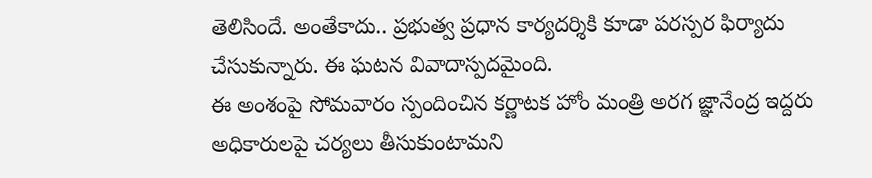తెలిసిందే. అంతేకాదు.. ప్రభుత్వ ప్రధాన కార్యదర్శికి కూడా పరస్పర ఫిర్యాదు చేసుకున్నారు. ఈ ఘటన వివాదాస్పదమైంది.
ఈ అంశంపై సోమవారం స్పందించిన కర్ణాటక హోం మంత్రి అరగ జ్ఞానేంద్ర ఇద్దరు అధికారులపై చర్యలు తీసుకుంటామని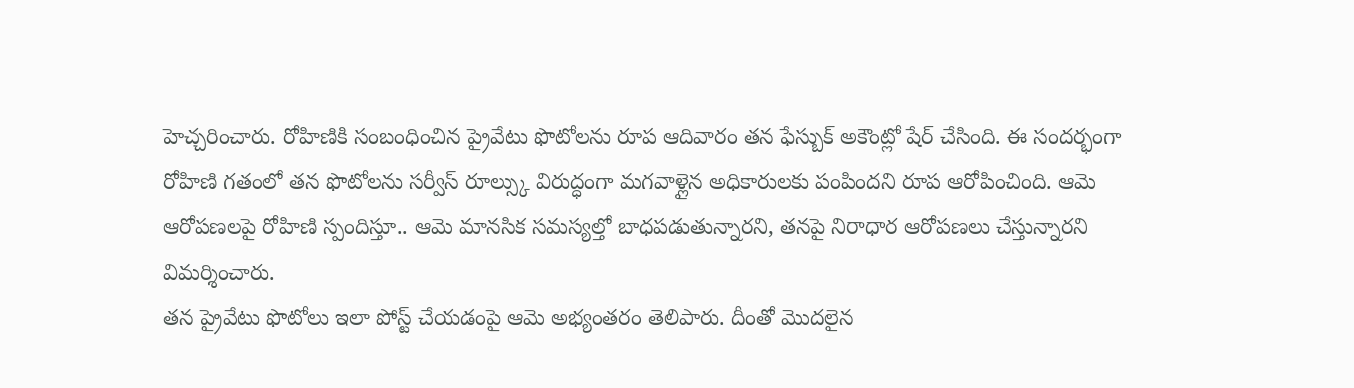హెచ్చరించారు. రోహిణికి సంబంధించిన ప్రైవేటు ఫొటోలను రూప ఆదివారం తన ఫేస్బుక్ అకౌంట్లో షేర్ చేసింది. ఈ సందర్భంగా రోహిణి గతంలో తన ఫొటోలను సర్వీస్ రూల్స్కు విరుద్ధంగా మగవాళ్లైన అధికారులకు పంపిందని రూప ఆరోపించింది. ఆమె ఆరోపణలపై రోహిణి స్పందిస్తూ.. ఆమె మానసిక సమస్యల్తో బాధపడుతున్నారని, తనపై నిరాధార ఆరోపణలు చేస్తున్నారని విమర్శించారు.
తన ప్రైవేటు ఫొటోలు ఇలా పోస్ట్ చేయడంపై ఆమె అభ్యంతరం తెలిపారు. దీంతో మొదలైన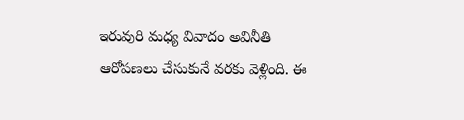ఇరువురి మధ్య వివాదం అవినీతి ఆరోపణలు చేసుకునే వరకు వెళ్లింది. ఈ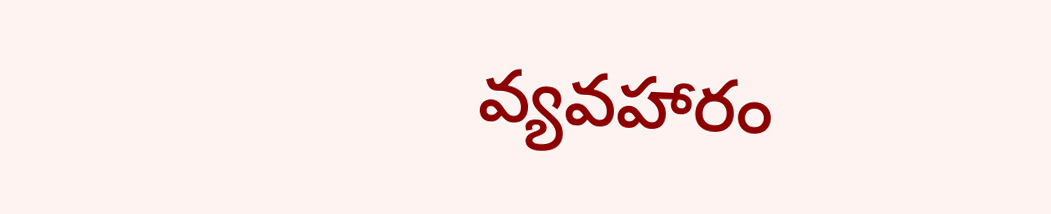వ్యవహారం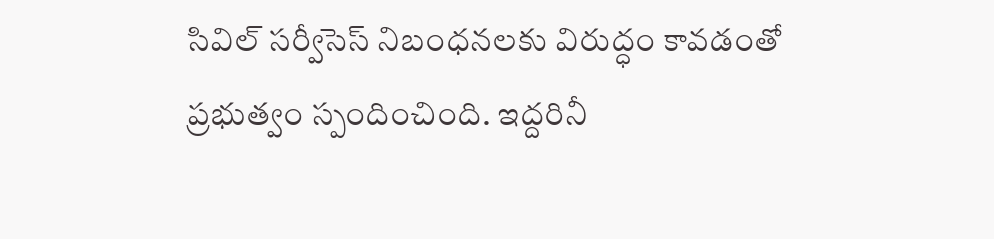సివిల్ సర్వీసెస్ నిబంధనలకు విరుద్ధం కావడంతో ప్రభుత్వం స్పందించింది. ఇద్దరినీ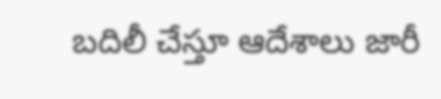బదిలీ చేస్తూ ఆదేశాలు జారీ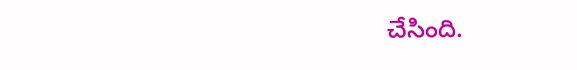చేసింది.